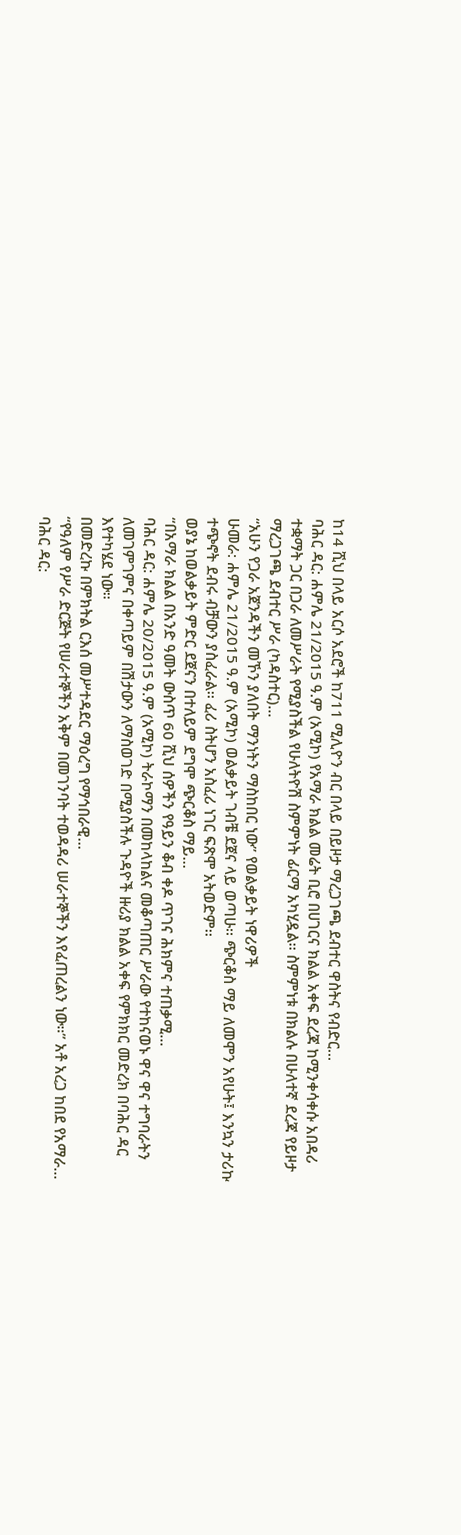ከ14 ሺህ በላይ አርሶ አደሮች ከ711 ሚሊዮን ብር በላይ በይዞታ ማረጋገጫ ደብተር ዋስትና የብድር...
ባሕር ዳር: ሐምሌ 21/2015 ዓ.ም (አሚኮ) የአማራ ክልል መሬት ቢሮ በሀገርና ክልል አቀፍ ደረጃ ከሚንቀሳቀሱ አበዳሪ ተቋማት ጋር በጋራ ለመሥራት የሚያስችል የሁለትዮሽ ስምምነት ፊርማ አካሂዷል፡፡ ስምምነቱ በክልሉ በሁለተኛ ደረጃ የይዞታ ማረጋገጫ ደብተር ሥራ (ካዳስተር)...
“አሁን የጋራ አጀንዳችን መኾን ያለበት ማንነትን ማስከበር ነው” የወልቃይት ነዋሪዎች
ሁመራ: ሐምሌ 21/2015 ዓ.ም (አሚኮ) ወልቃይት ገብቼ ደጀና ላይ ወጣሁ፡፡ ጭርቆስ ማይ ለመሞን አየሁት፤ እንኳን ታሪኩ ተጭኖት ደብሩ ብቻውን ያስፈራል፡፡ ፈሪ ስትሆን አስፈሪ ነገር ፍጽሞ አትወድም፡፡
ወያኔ ከወልቃይት ምድር ደጀናን በተለይም ደግሞ ጭርቆስ ማይ...
“በአማራ ክልል በአንድ ዓመት ውስጥ 60 ሺህ ሰዎችን የዓይን ቆብ ቀዶ ጥገና ሕክምና ተጠቃሚ...
ባሕር ዳር: ሐምሌ 20/2015 ዓ.ም (አሚኮ) ትራኮማን በመከላከልና መቆጣጠር ሥራው የተከናወኑ ዋና ዋና ተግባራትን ለመገምገምና በቀጣይም በሽታውን ለማስወገድ በሚያስችሉ ጉዳዮች ዙሪያ ክልል አቀፍ የምክክር መድረክ በባሕር ዳር እየተካሄደ ነው።
በመድረኩ በምክትል ርእሰ መሥተዳደር ማዕረግ የማኅበራዊ...
“የዓለም የሥራ ድርጅት የሠራተኞችን አቅም በመገንባት ተወዳዳሪ ሠራተኞችን እየፈጠረልን ነው።” አቶ አረጋ ከበደ የአማራ...
ባሕር ዳር: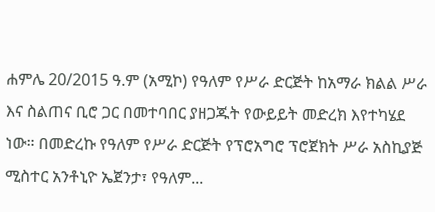ሐምሌ 20/2015 ዓ.ም (አሚኮ) የዓለም የሥራ ድርጅት ከአማራ ክልል ሥራ እና ስልጠና ቢሮ ጋር በመተባበር ያዘጋጁት የውይይት መድረክ እየተካሄደ ነው። በመድረኩ የዓለም የሥራ ድርጅት የፕሮአግሮ ፕሮጀክት ሥራ አስኪያጅ ሚስተር አንቶኒዮ ኤጀንታ፣ የዓለም...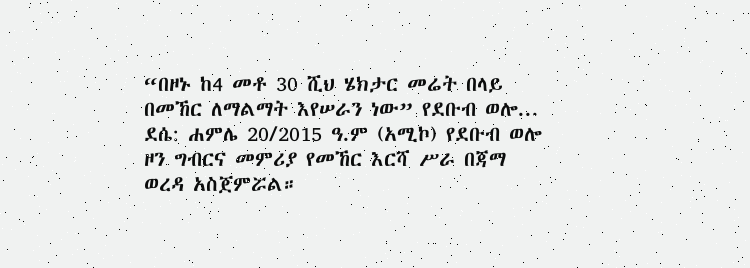“በዞኑ ከ4 መቶ 30 ሺህ ሄክታር መሬት በላይ በመኸር ለማልማት እየሠራን ነው” የደቡብ ወሎ...
ደሴ: ሐምሌ 20/2015 ዓ.ም (አሚኮ) የደቡብ ወሎ ዞን ግብርና መምሪያ የመኸር እርሻ ሥራ በጃማ ወረዳ አስጀምሯል።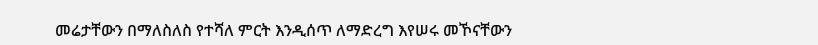መሬታቸውን በማለስለስ የተሻለ ምርት እንዲሰጥ ለማድረግ እየሠሩ መኾናቸውን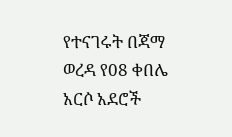የተናገሩት በጃማ ወረዳ የ08 ቀበሌ አርሶ አደሮች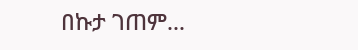በኩታ ገጠም...